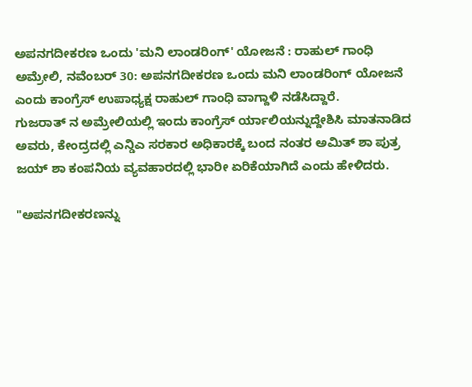ಅಪನಗದೀಕರಣ ಒಂದು 'ಮನಿ ಲಾಂಡರಿಂಗ್' ಯೋಜನೆ : ರಾಹುಲ್ ಗಾಂಧಿ
ಅಮ್ರೇಲಿ, ನವೆಂಬರ್ 30: ಅಪನಗದೀಕರಣ ಒಂದು ಮನಿ ಲಾಂಡರಿಂಗ್ ಯೋಜನೆ ಎಂದು ಕಾಂಗ್ರೆಸ್ ಉಪಾಧ್ಯಕ್ಷ ರಾಹುಲ್ ಗಾಂಧಿ ವಾಗ್ದಾಳಿ ನಡೆಸಿದ್ದಾರೆ.
ಗುಜರಾತ್ ನ ಅಮ್ರೇಲಿಯಲ್ಲಿ ಇಂದು ಕಾಂಗ್ರೆಸ್ ರ್ಯಾಲಿಯನ್ನುದ್ದೇಶಿಸಿ ಮಾತನಾಡಿದ ಅವರು, ಕೇಂದ್ರದಲ್ಲಿ ಎನ್ಡಿಎ ಸರಕಾರ ಅಧಿಕಾರಕ್ಕೆ ಬಂದ ನಂತರ ಅಮಿತ್ ಶಾ ಪುತ್ರ ಜಯ್ ಶಾ ಕಂಪನಿಯ ವ್ಯವಹಾರದಲ್ಲಿ ಭಾರೀ ಏರಿಕೆಯಾಗಿದೆ ಎಂದು ಹೇಳಿದರು.

"ಅಪನಗದೀಕರಣನ್ನು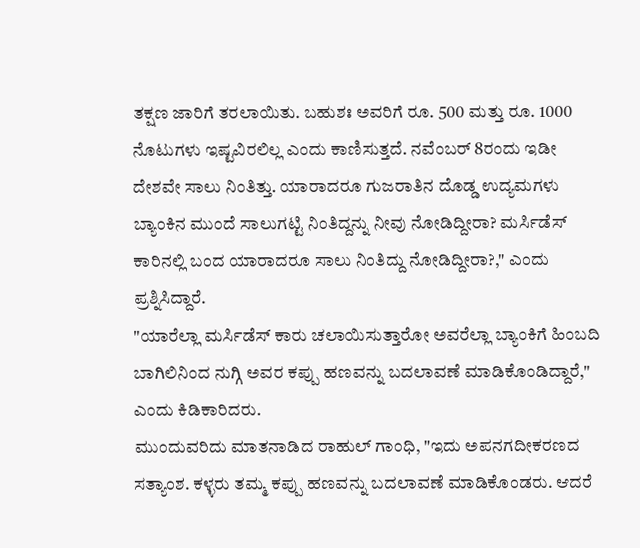ತಕ್ಷಣ ಜಾರಿಗೆ ತರಲಾಯಿತು. ಬಹುಶಃ ಅವರಿಗೆ ರೂ. 500 ಮತ್ತು ರೂ. 1000 ನೊಟುಗಳು ಇಷ್ಟವಿರಲಿಲ್ಲ ಎಂದು ಕಾಣಿಸುತ್ತದೆ. ನವೆಂಬರ್ 8ರಂದು ಇಡೀ ದೇಶವೇ ಸಾಲು ನಿಂತಿತ್ತು. ಯಾರಾದರೂ ಗುಜರಾತಿನ ದೊಡ್ಡ ಉದ್ಯಮಗಳು ಬ್ಯಾಂಕಿನ ಮುಂದೆ ಸಾಲುಗಟ್ಟಿ ನಿಂತಿದ್ದನ್ನು ನೀವು ನೋಡಿದ್ದೀರಾ? ಮರ್ಸಿಡೆಸ್ ಕಾರಿನಲ್ಲಿ ಬಂದ ಯಾರಾದರೂ ಸಾಲು ನಿಂತಿದ್ದು ನೋಡಿದ್ದೀರಾ?," ಎಂದು ಪ್ರಶ್ನಿಸಿದ್ದಾರೆ.
"ಯಾರೆಲ್ಲಾ ಮರ್ಸಿಡೆಸ್ ಕಾರು ಚಲಾಯಿಸುತ್ತಾರೋ ಅವರೆಲ್ಲಾ ಬ್ಯಾಂಕಿಗೆ ಹಿಂಬದಿ ಬಾಗಿಲಿನಿಂದ ನುಗ್ಗಿ ಅವರ ಕಪ್ಪು ಹಣವನ್ನು ಬದಲಾವಣೆ ಮಾಡಿಕೊಂಡಿದ್ದಾರೆ," ಎಂದು ಕಿಡಿಕಾರಿದರು.
ಮುಂದುವರಿದು ಮಾತನಾಡಿದ ರಾಹುಲ್ ಗಾಂಧಿ, "ಇದು ಅಪನಗದೀಕರಣದ ಸತ್ಯಾಂಶ. ಕಳ್ಳರು ತಮ್ಮ ಕಪ್ಪು ಹಣವನ್ನು ಬದಲಾವಣೆ ಮಾಡಿಕೊಂಡರು. ಆದರೆ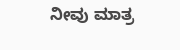ನೀವು ಮಾತ್ರ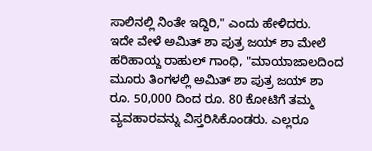ಸಾಲಿನಲ್ಲಿ ನಿಂತೇ ಇದ್ದಿರಿ," ಎಂದು ಹೇಳಿದರು.
ಇದೇ ವೇಳೆ ಅಮಿತ್ ಶಾ ಪುತ್ರ ಜಯ್ ಶಾ ಮೇಲೆ ಹರಿಹಾಯ್ದ ರಾಹುಲ್ ಗಾಂಧಿ, "ಮಾಯಾಜಾಲದಿಂದ ಮೂರು ತಿಂಗಳಲ್ಲಿ ಅಮಿತ್ ಶಾ ಪುತ್ರ ಜಯ್ ಶಾ ರೂ. 50,000 ದಿಂದ ರೂ. 80 ಕೋಟಿಗೆ ತಮ್ಮ ವ್ಯವಹಾರವನ್ನು ವಿಸ್ತರಿಸಿಕೊಂಡರು. ಎಲ್ಲರೂ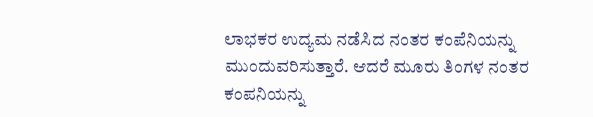ಲಾಭಕರ ಉದ್ಯಮ ನಡೆಸಿದ ನಂತರ ಕಂಪೆನಿಯನ್ನು ಮುಂದುವರಿಸುತ್ತಾರೆ. ಆದರೆ ಮೂರು ತಿಂಗಳ ನಂತರ ಕಂಪನಿಯನ್ನು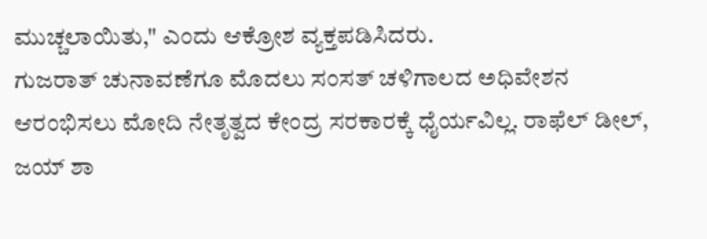ಮುಚ್ಚಲಾಯಿತು," ಎಂದು ಆಕ್ರೋಶ ವ್ಯಕ್ತಪಡಿಸಿದರು.
ಗುಜರಾತ್ ಚುನಾವಣೆಗೂ ಮೊದಲು ಸಂಸತ್ ಚಳಿಗಾಲದ ಅಧಿವೇಶನ ಆರಂಭಿಸಲು ಮೋದಿ ನೇತೃತ್ವದ ಕೇಂದ್ರ ಸರಕಾರಕ್ಕೆ ಧೈರ್ಯವಿಲ್ಲ. ರಾಫೆಲ್ ಡೀಲ್, ಜಯ್ ಶಾ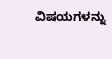ವಿಷಯಗಳನ್ನು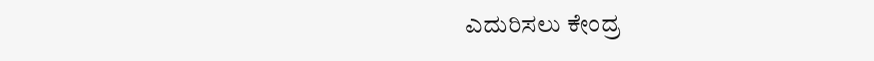ಎದುರಿಸಲು ಕೇಂದ್ರ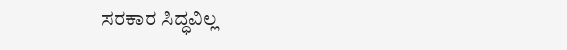ಸರಕಾರ ಸಿದ್ಧವಿಲ್ಲ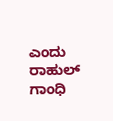ಎಂದು ರಾಹುಲ್ ಗಾಂಧಿ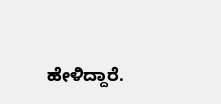ಹೇಳಿದ್ದಾರೆ.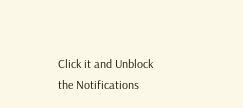Click it and Unblock the Notifications